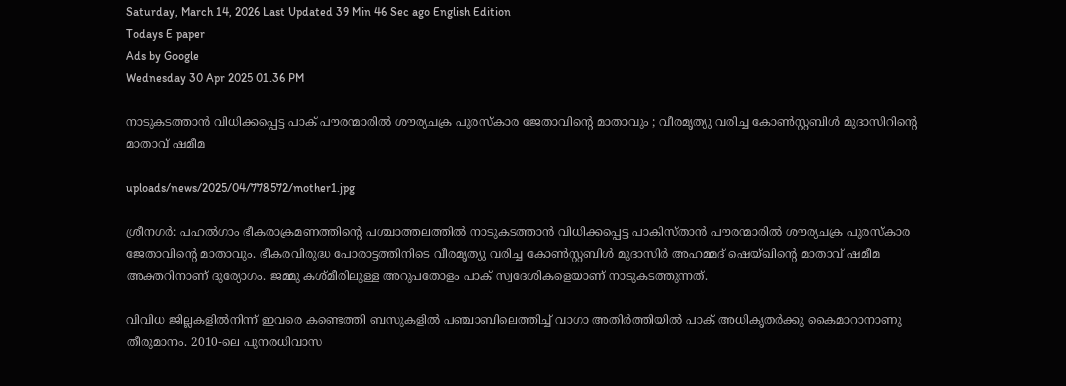Saturday, March 14, 2026 Last Updated 39 Min 46 Sec ago English Edition
Todays E paper
Ads by Google
Wednesday 30 Apr 2025 01.36 PM

നാടുകടത്താന്‍ വിധിക്കപ്പെട്ട പാക് പൗരന്മാരില്‍ ശൗര്യചക്ര പുരസ്‌കാര ജേതാവിന്റെ മാതാവും ; വീരമൃത്യു വരിച്ച കോണ്‍സ്റ്റബിള്‍ മുദാസിറിന്റെ മാതാവ് ഷമീമ

uploads/news/2025/04/778572/mother1.jpg

ശ്രീനഗര്‍: പഹല്‍ഗാം ഭീകരാക്രമണത്തിന്റെ പശ്ചാത്തലത്തില്‍ നാടുകടത്താന്‍ വിധിക്കപ്പെട്ട പാകിസ്താന്‍ പൗരന്മാരില്‍ ശൗര്യചക്ര പുരസ്‌കാര ജേതാവിന്റെ മാതാവും. ഭീകരവിരുദ്ധ പോരാട്ടത്തിനിടെ വീരമൃത്യു വരിച്ച കോണ്‍സ്റ്റബിള്‍ മുദാസിര്‍ അഹമ്മദ് ഷെയ്ഖിന്റെ മാതാവ് ഷമീമ അക്തറിനാണ് ദുര്യോഗം. ജമ്മു കശ്മീരിലുള്ള അറുപതോളം പാക് സ്വദേശികളെയാണ് നാടുകടത്തുന്നത്.

വിവിധ ജില്ലകളില്‍നിന്ന് ഇവരെ കണ്ടെത്തി ബസുകളില്‍ പഞ്ചാബിലെത്തിച്ച് വാഗാ അതിര്‍ത്തിയില്‍ പാക് അധികൃതര്‍ക്കു കൈമാറാനാണു തീരുമാനം. 2010-ലെ പുനരധിവാസ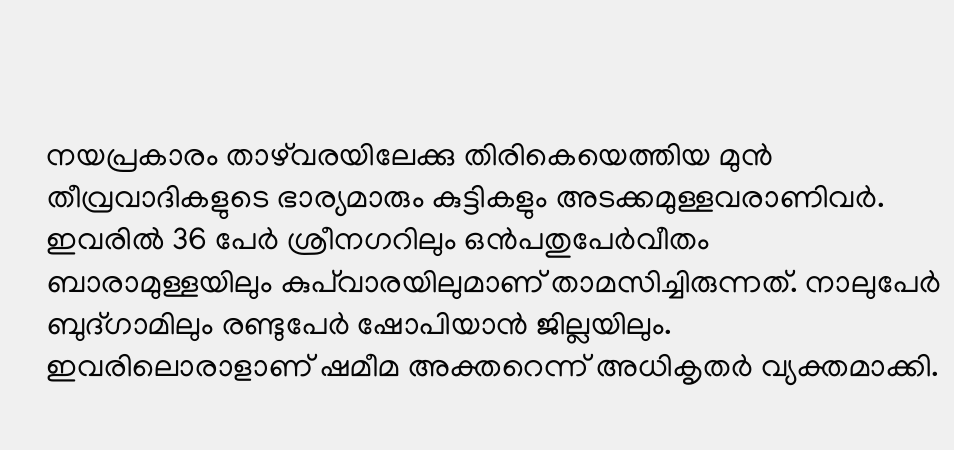നയപ്രകാരം താഴ്‌വരയിലേക്കു തിരികെയെത്തിയ മുന്‍ തീവ്രവാദികളുടെ ഭാര്യമാരും കുട്ടികളും അടക്കമുള്ളവരാണിവര്‍. ഇവരില്‍ 36 പേര്‍ ശ്രീനഗറിലും ഒന്‍പതുപേര്‍വീതം ബാരാമുള്ളയിലും കുപ്‌വാരയിലുമാണ് താമസിച്ചിരുന്നത്. നാലുപേര്‍ ബുദ്ഗാമിലും രണ്ടുപേര്‍ ഷോപിയാന്‍ ജില്ലയിലും. ഇവരിലൊരാളാണ് ഷമീമ അക്തറെന്ന് അധികൃതര്‍ വ്യക്തമാക്കി.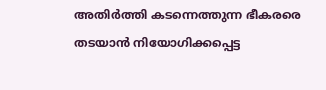അതിര്‍ത്തി കടന്നെത്തുന്ന ഭീകരരെ തടയാന്‍ നിയോഗിക്കപ്പെട്ട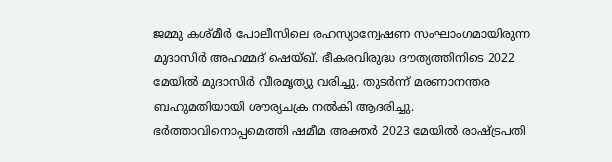ജമ്മു കശ്മീര്‍ പോലീസിലെ രഹസ്യാന്വേഷണ സംഘാംഗമായിരുന്ന മുദാസിര്‍ അഹമ്മദ് ഷെയ്ഖ്. ഭീകരവിരുദ്ധ ദൗത്യത്തിനിടെ 2022 മേയില്‍ മുദാസിര്‍ വീരമൃത്യു വരിച്ചു. തുടര്‍ന്ന് മരണാനന്തര ബഹുമതിയായി ശൗര്യചക്ര നല്‍കി ആദരിച്ചു. ഭര്‍ത്താവിനൊപ്പമെത്തി ഷമീമ അക്തര്‍ 2023 മേയില്‍ രാഷ്ട്രപതി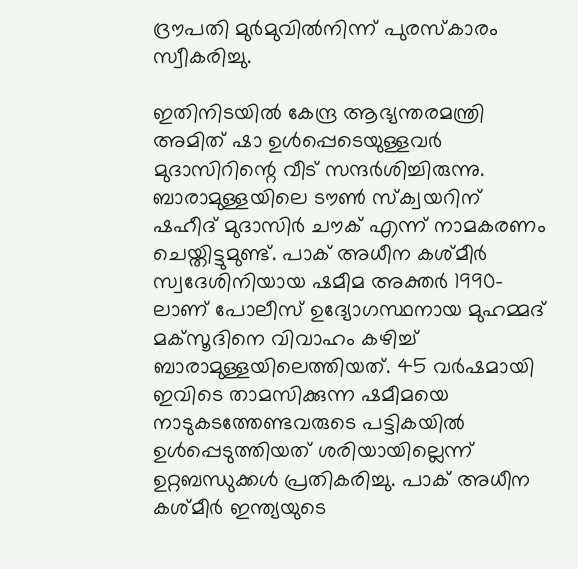ദ്രൗപതി മുര്‍മുവില്‍നിന്ന് പുരസ്‌കാരം സ്വീകരിച്ചു.

ഇതിനിടയില്‍ കേന്ദ്ര ആഭ്യന്തരമന്ത്രി അമിത് ഷാ ഉള്‍പ്പെടെയുള്ളവര്‍ മുദാസിറിന്റെ വീട് സന്ദര്‍ശിച്ചിരുന്നു. ബാരാമുള്ളയിലെ ടൗണ്‍ സ്‌ക്വയറിന് ഷഹീദ് മുദാസിര്‍ ചൗക് എന്ന് നാമകരണം ചെയ്തിട്ടുമുണ്ട്. പാക് അധീന കശ്മീര്‍ സ്വദേശിനിയായ ഷമീമ അക്തര്‍ 1990-ലാണ് പോലീസ് ഉദ്യോഗസ്ഥനായ മുഹമ്മദ് മക്‌സൂദിനെ വിവാഹം കഴിച്ച് ബാരാമുള്ളയിലെത്തിയത്. 45 വര്‍ഷമായി ഇവിടെ താമസിക്കുന്ന ഷമീമയെ നാടുകടത്തേണ്ടവരുടെ പട്ടികയില്‍ ഉള്‍പ്പെടുത്തിയത് ശരിയായില്ലെന്ന് ഉറ്റബന്ധുക്കള്‍ പ്രതികരിച്ചു. പാക് അധീന കശ്മീര്‍ ഇന്ത്യയുടെ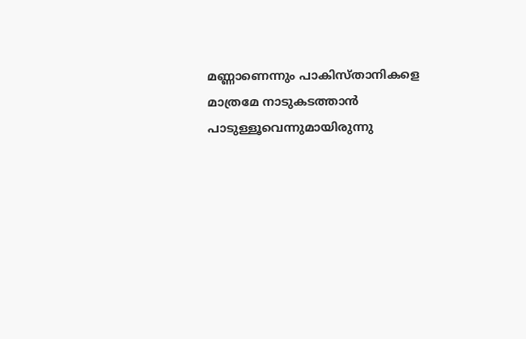മണ്ണാണെന്നും പാകിസ്താനികളെ മാത്രമേ നാടുകടത്താന്‍ പാടുള്ളൂവെന്നുമായിരുന്നു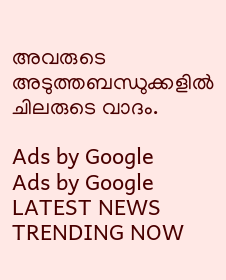അവരുടെ അടുത്തബന്ധുക്കളില്‍ ചിലരുടെ വാദം.

Ads by Google
Ads by Google
LATEST NEWS
TRENDING NOW